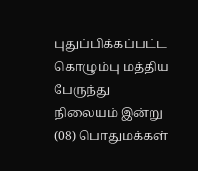புதுப்பிக்கப்பட்ட கொழும்பு மத்திய பேருந்து நிலையம் இன்று (08) பொதுமக்கள்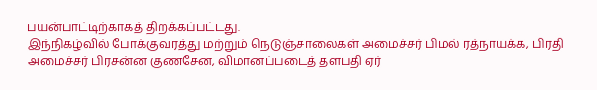பயன்பாட்டிற்காகத் திறக்கப்பட்டது.
இந்நிகழ்வில் போக்குவரத்து மற்றும் நெடுஞ்சாலைகள் அமைச்சர் பிமல் ரத்நாயக்க, பிரதி அமைச்சர் பிரசன்ன குணசேன, விமானப்படைத் தளபதி ஏர்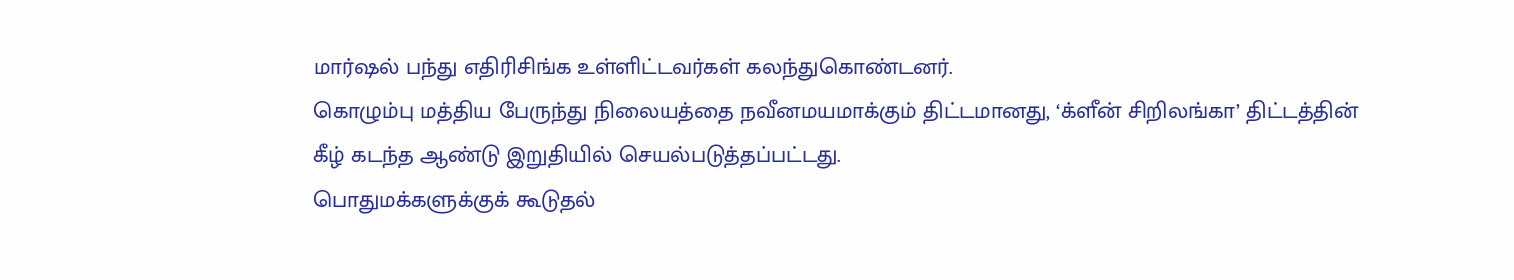மார்ஷல் பந்து எதிரிசிங்க உள்ளிட்டவர்கள் கலந்துகொண்டனர்.
கொழும்பு மத்திய பேருந்து நிலையத்தை நவீனமயமாக்கும் திட்டமானது, ‘க்ளீன் சிறிலங்கா’ திட்டத்தின் கீழ் கடந்த ஆண்டு இறுதியில் செயல்படுத்தப்பட்டது.
பொதுமக்களுக்குக் கூடுதல்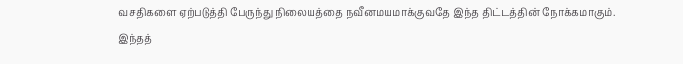வசதிகளை ஏற்படுத்தி பேருந்து நிலையத்தை நவீனமயமாக்குவதே இந்த திட்டத்தின் நோக்கமாகும்.
இந்தத்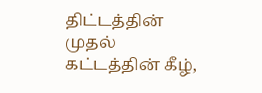திட்டத்தின் முதல் கட்டத்தின் கீழ்,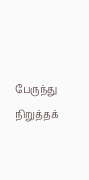பேருந்து நிறுத்தக்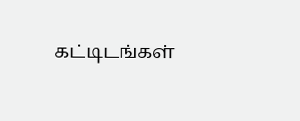கட்டிடங்கள்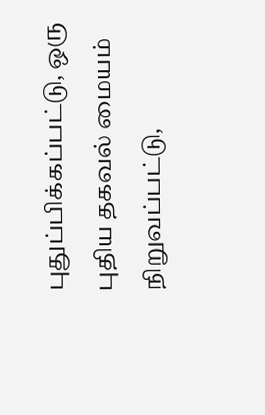புதுப்பிக்கப்பட்டு, ஒரு புதிய தகவல் மையம் நிறுவப்பட்டு,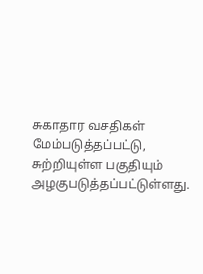சுகாதார வசதிகள் மேம்படுத்தப்பட்டு, சுற்றியுள்ள பகுதியும் அழகுபடுத்தப்பட்டுள்ளது.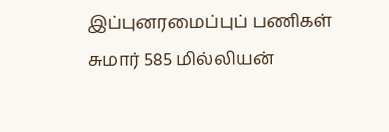இப்புனரமைப்புப் பணிகள் சுமார் 585 மில்லியன்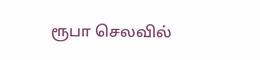ரூபா செலவில்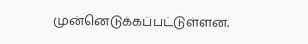முன்னெடுக்கப்பட்டுள்ளன.